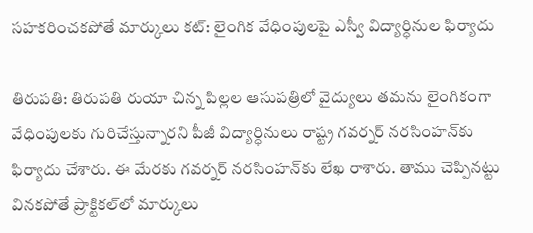సహకరించకపోతే మార్కులు కట్: లైంగిక వేధింపులపై ఎస్వీ విద్యార్ధినుల ఫిర్యాదు

తిరుపతి: తిరుపతి రుయా చిన్న పిల్లల ఆసుపత్రిలో వైద్యులు తమను లైంగికంగా వేధింపులకు గురిచేస్తున్నారని పీజీ విద్యార్ధినులు రాష్ట్ర గవర్నర్‌ నరసింహన్‌కు ఫిర్యాదు చేశారు. ఈ మేరకు గవర్నర్‌ నరసింహన్‌కు లేఖ రాశారు. తాము చెప్పినట్టు వినకపోతే ప్రాక్టికల్‌లో మార్కులు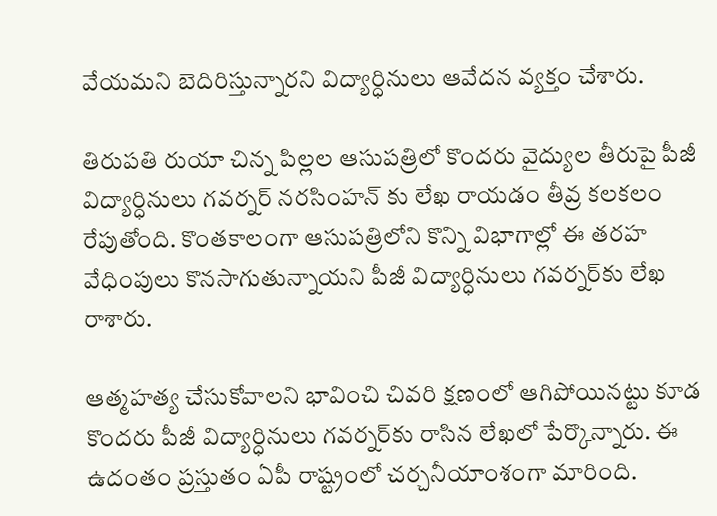వేయమని బెదిరిస్తున్నారని విద్యార్ధినులు ఆవేదన వ్యక్తం చేశారు.

తిరుపతి రుయా చిన్న పిల్లల ఆసుపత్రిలో కొందరు వైద్యుల తీరుపై పీజీ విద్యార్ధినులు గవర్నర్ నరసింహన్ కు లేఖ రాయడం తీవ్ర కలకలం రేపుతోంది. కొంతకాలంగా ఆసుపత్రిలోని కొన్ని విభాగాల్లో ఈ తరహ వేధింపులు కొనసాగుతున్నాయని పీజీ విద్యార్ధినులు గవర్నర్‌కు లేఖ రాశారు.

ఆత్మహత్య చేసుకోవాలని భావించి చివరి క్షణంలో ఆగిపోయినట్టు కూడ కొందరు పీజీ విద్యార్ధినులు గవర్నర్‌కు రాసిన లేఖలో పేర్కొన్నారు. ఈ ఉదంతం ప్రస్తుతం ఏపీ రాష్ట్రంలో చర్చనీయాంశంగా మారింది.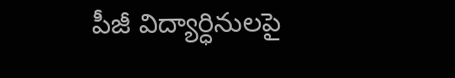పీజీ విద్యార్ధినులపై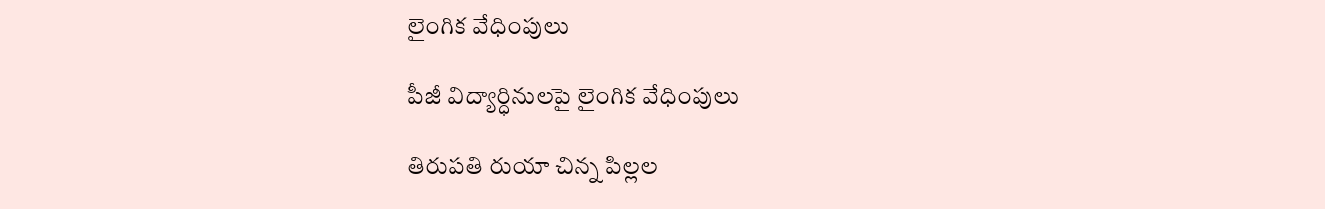లైంగిక వేధింపులు

పీజీ విద్యార్ధినులపై లైంగిక వేధింపులు

తిరుపతి రుయా చిన్న పిల్లల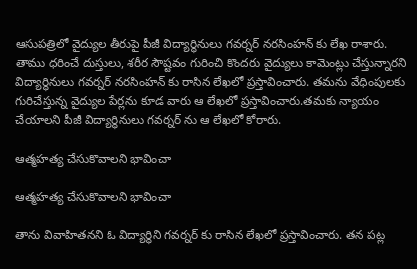ఆసుపత్రిలో వైద్యుల తీరుపై పీజీ విద్యార్ధినులు గవర్నర్ నరసింహన్ కు లేఖ రాశారు. తాము ధరించే దుస్తులు, శరీర సౌష్టవం గురించి కొందరు వైద్యులు కామెంట్లు చేస్తున్నారని విద్యార్ధినులు గవర్నర్ నరసింహన్ కు రాసిన లేఖలో ప్రస్తావించారు. తమను వేధింపులకు గురిచేస్తున్న వైద్యుల పేర్లను కూడ వారు ఆ లేఖలో ప్రస్తావించారు.తమకు న్యాయం చేయాలని పీజీ విద్యార్ధినులు గవర్నర్ ను ఆ లేఖలో కోరారు.

ఆత్మహత్య చేసుకొవాలని భావించా

ఆత్మహత్య చేసుకొవాలని భావించా

తాను వివాహితనని ఓ విద్యార్ధిని గవర్నర్ కు రాసిన లేఖలో ప్రస్తావించారు. తన పట్ల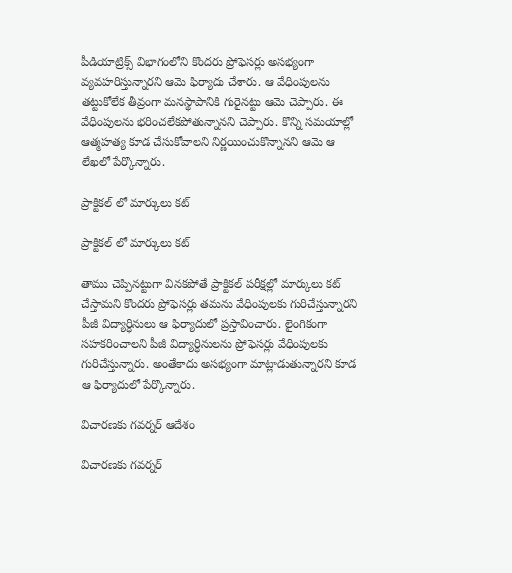పీడియాట్రిక్స్ విభాగంలోని కొందరు ప్రోఫెసర్లు అసభ్యంగా వ్యవహరిస్తున్నారని ఆమె ఫిర్యాదు చేశారు. ఆ వేధింపులను తట్టుకోలేక తీవ్రంగా మనస్థాపానికి గురైనట్టు ఆమె చెప్పారు. ఈ వేధింపులను భరించలేకపోతున్నానని చెప్పారు. కొన్ని సమయాల్లో ఆత్మహత్య కూడ చేసుకోవాలని నిర్ణయించుకొన్నానని ఆమె ఆ లేఖలో పేర్కొన్నారు.

ప్రాక్టికల్ లో మార్కులు కట్

ప్రాక్టికల్ లో మార్కులు కట్

తాము చెప్పినట్టుగా వినకపోతే ప్రాక్టికల్ పరీక్షల్లో మార్కులు కట్ చేస్తామని కొందరు ప్రోఫెసర్లు తమను వేధింపులకు గురిచేస్తున్నారని పీజీ విద్యార్ధినులు ఆ ఫిర్యాదులో ప్రస్తావించారు. లైంగికంగా సహకరించాలని పీజీ విద్యార్ధినులను ప్రోఫెసర్లు వేధింపులకు గురిచేస్తున్నారు. అంతేకాదు అసభ్యంగా మాట్లాడుతున్నారని కూడ ఆ ఫిర్యాదులో పేర్కొన్నారు.

విచారణకు గవర్నర్ ఆదేశం

విచారణకు గవర్నర్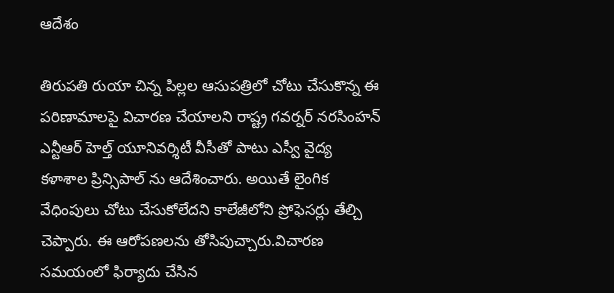ఆదేశం

తిరుపతి రుయా చిన్న పిల్లల ఆసుపత్రిలో చోటు చేసుకొన్న ఈ పరిణామాలపై విచారణ చేయాలని రాష్ట్ర గవర్నర్ నరసింహన్ ఎన్టీఆర్ హెల్త్ యూనివర్శిటీ వీసీతో పాటు ఎస్వీ వైద్య కళాశాల ప్రిన్సిపాల్ ను ఆదేశించారు. అయితే లైంగిక వేధింపులు చోటు చేసుకోలేదని కాలేజీలోని ప్రోఫెసర్లు తేల్చి చెప్పారు. ఈ ఆరోపణలను తోసిపుచ్చారు.విచారణ సమయంలో ఫిర్యాదు చేసిన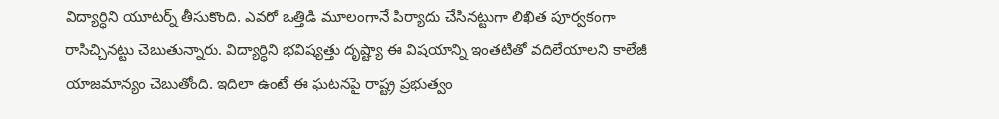విద్యార్ధిని యూటర్న్ తీసుకొంది. ఎవరో ఒత్తిడి మూలంగానే పిర్యాదు చేసినట్టుగా లిఖిత పూర్వకంగా రాసిచ్చినట్టు చెబుతున్నారు. విద్యార్ధిని భవిష్యత్తు దృష్ట్యా ఈ విషయాన్ని ఇంతటితో వదిలేయాలని కాలేజీ యాజమాన్యం చెబుతోంది. ఇదిలా ఉంటే ఈ ఘటనపై రాష్ట్ర ప్రభుత్వం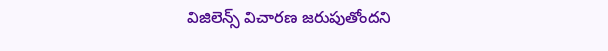విజిలెన్స్ విచారణ జరుపుతోందని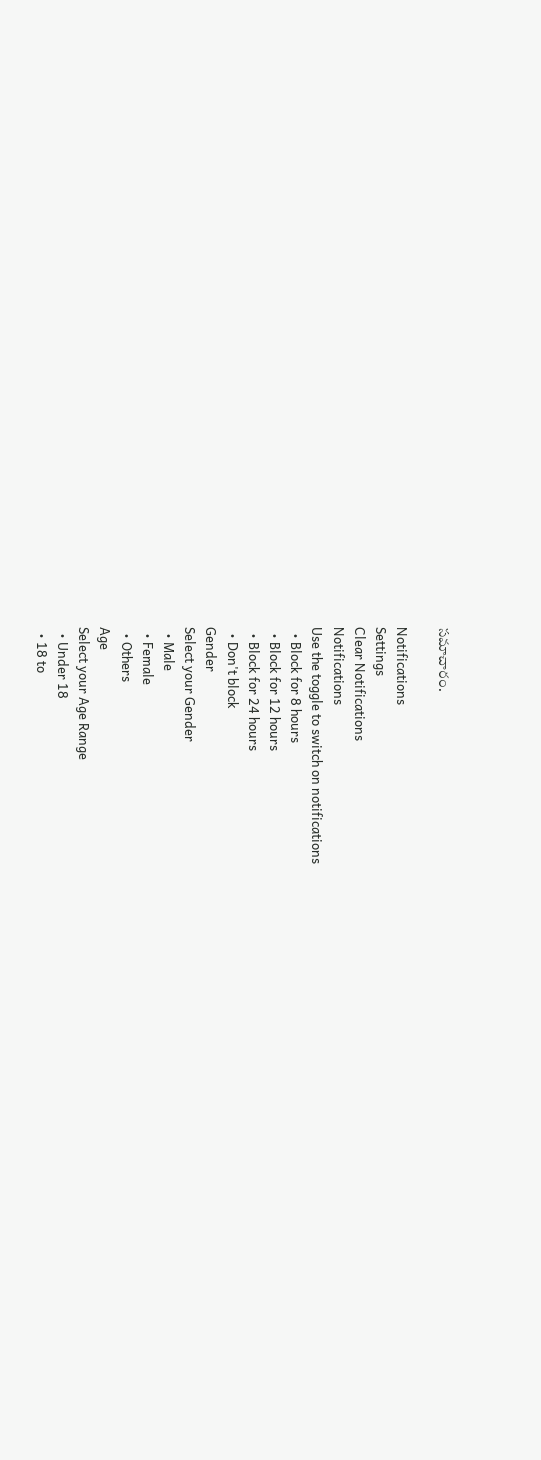సమాచారం.

Notifications
Settings
Clear Notifications
Notifications
Use the toggle to switch on notifications
  • Block for 8 hours
  • Block for 12 hours
  • Block for 24 hours
  • Don't block
Gender
Select your Gender
  • Male
  • Female
  • Others
Age
Select your Age Range
  • Under 18
  • 18 to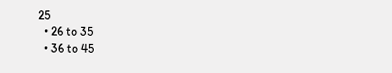25
  • 26 to 35
  • 36 to 45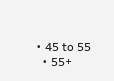• 45 to 55
  • 55+